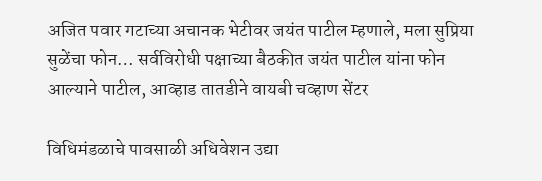अजित पवार गटाच्या अचानक भेटीवर जयंत पाटील म्हणाले, मला सुप्रिया सुळेंचा फोन… सर्वविरोधी पक्षाच्या बैठकीत जयंत पाटील यांना फोन आल्याने पाटील, आव्हाड तातडीने वायबी चव्हाण सेंटर

विधिमंडळाचे पावसाळी अधिवेशन उद्या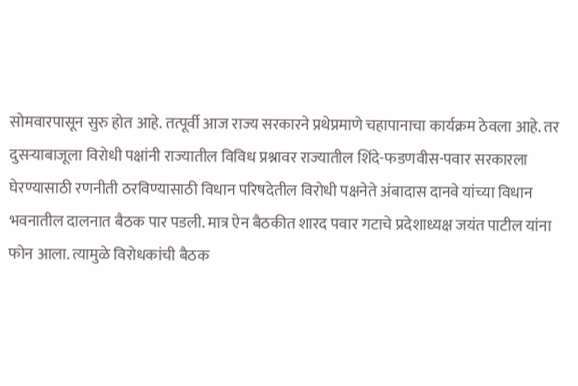सोमवारपासून सुरु होत आहे. तत्पूर्वी आज राज्य सरकारने प्रथेप्रमाणे चहापानाचा कार्यक्रम ठेवला आहे. तर दुसऱ्याबाजूला विरोधी पक्षांनी राज्यातील विविध प्रश्नावर राज्यातील शिंदे-फडणवीस-पवार सरकारला घेरण्यासाठी रणनीती ठरविण्यासाठी विधान परिषदेतील विरोधी पक्षनेते अंबादास दानवे यांच्या विधान भवनातील दालनात बैठक पार पडली. मात्र ऐन बैठकीत शारद पवार गटाचे प्रदेशाध्यक्ष जयंत पाटील यांना फोन आला. त्यामुळे विरोधकांची बैठक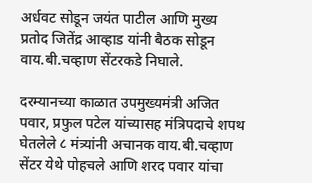अर्धवट सोडून जयंत पाटील आणि मुख्य प्रतोद जितेंद्र आव्हाड यांनी बैठक सोडून वाय.बी.चव्हाण सेंटरकडे निघाले.

दरम्यानच्या काळात उपमुख्यमंत्री अजित पवार, प्रफुल पटेल यांच्यासह मंत्रिपदाचे शपथ घेतलेले ८ मंत्र्यांनी अचानक वाय.बी.चव्हाण सेंटर येथे पोहचले आणि शरद पवार यांचा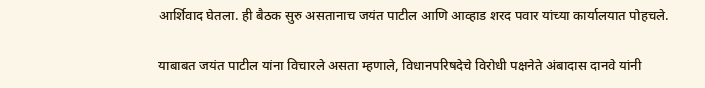आर्शिवाद घेतला. ही बैठक सुरु असतानाच जयंत पाटील आणि आव्हाड शरद पवार यांच्या कार्यालयात पोहचले.

याबाबत जयंत पाटील यांना विचारले असता म्हणाले, विधानपरिषदेचे विरोधी पक्षनेते अंबादास दानवे यांनी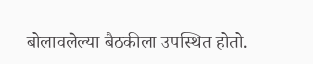बोलावलेल्या बैठकीला उपस्थित होतो.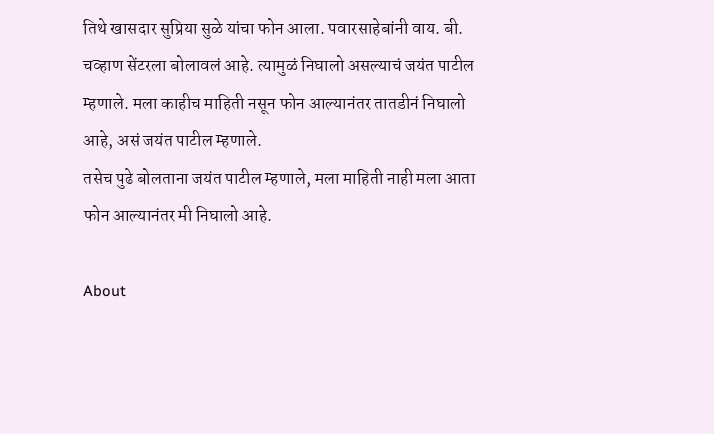तिथे खासदार सुप्रिया सुळे यांचा फोन आला. पवारसाहेबांनी वाय. बी. चव्हाण सेंटरला बोलावलं आहे. त्यामुळं निघालो असल्याचं जयंत पाटील म्हणाले. मला काहीच माहिती नसून फोन आल्यानंतर तातडीनं निघालो आहे, असं जयंत पाटील म्हणाले.
तसेच पुढे बोलताना जयंत पाटील म्हणाले, मला माहिती नाही मला आता फोन आल्यानंतर मी निघालो आहे.

About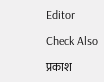Editor

Check Also

प्रकाश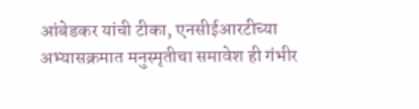आंबेडकर यांची टीका, एनसीईआरटीच्या अभ्यासक्रमात मनुस्मृतीचा समावेश ही गंभीर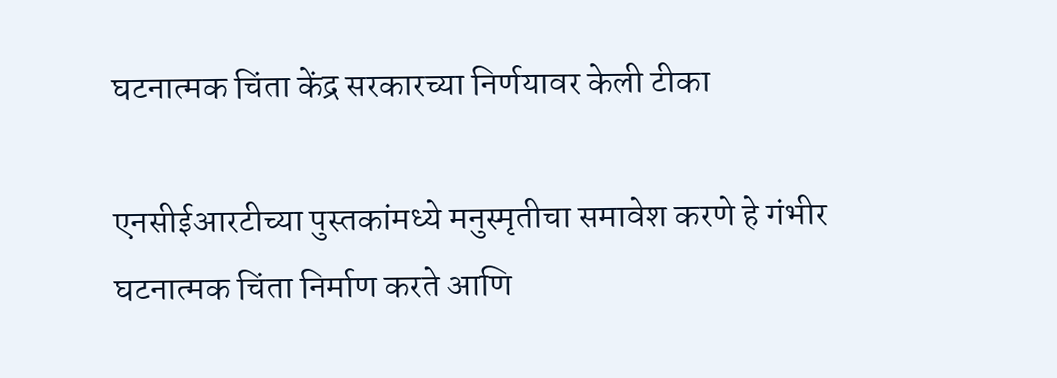घटनात्मक चिंता केंद्र सरकारच्या निर्णयावर केली टीका

एनसीईआरटीच्या पुस्तकांमध्ये मनुस्मृतीचा समावेश करणे हे गंभीर घटनात्मक चिंता निर्माण करते आणि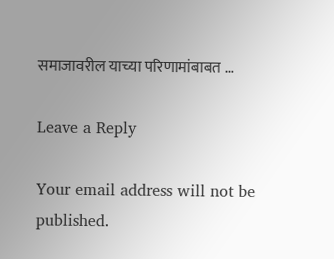समाजावरील याच्या परिणामांबाबत …

Leave a Reply

Your email address will not be published.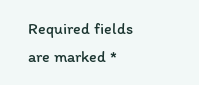Required fields are marked *